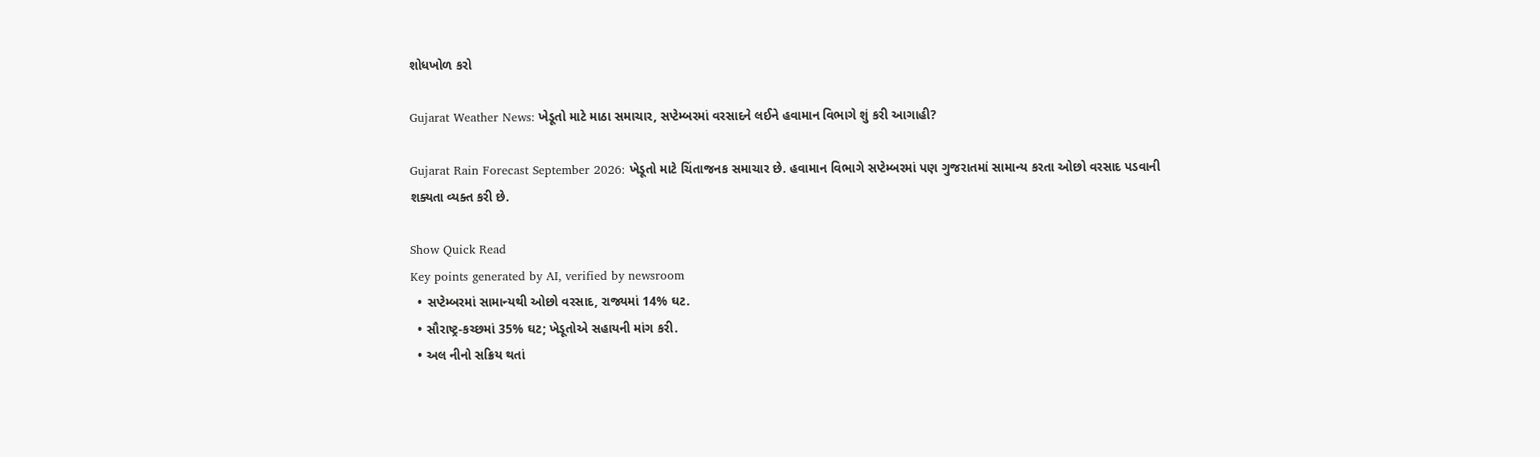શોધખોળ કરો

Gujarat Weather News: ખેડૂતો માટે માઠા સમાચાર, સપ્ટેમ્બરમાં વરસાદને લઈને હવામાન વિભાગે શું કરી આગાહી?

Gujarat Rain Forecast September 2026: ખેડૂતો માટે ચિંતાજનક સમાચાર છે. હવામાન વિભાગે સપ્ટેમ્બરમાં પણ ગુજરાતમાં સામાન્ય કરતા ઓછો વરસાદ પડવાની શક્યતા વ્યક્ત કરી છે.

Show Quick Read
Key points generated by AI, verified by newsroom
  • સપ્ટેમ્બરમાં સામાન્યથી ઓછો વરસાદ, રાજ્યમાં 14% ઘટ.
  • સૌરાષ્ટ્ર-કચ્છમાં 35% ઘટ; ખેડૂતોએ સહાયની માંગ કરી.
  • અલ નીનો સક્રિય થતાં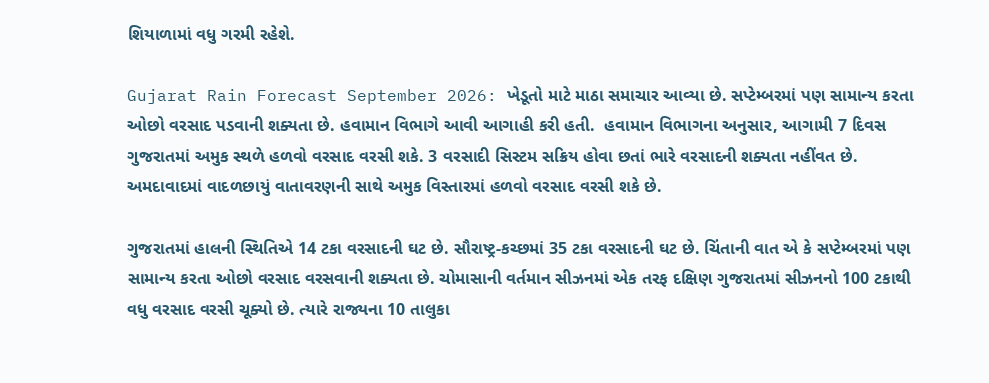શિયાળામાં વધુ ગરમી રહેશે.

Gujarat Rain Forecast September 2026: ખેડૂતો માટે માઠા સમાચાર આવ્યા છે. સપ્ટેમ્બરમાં પણ સામાન્ય કરતા ઓછો વરસાદ પડવાની શક્યતા છે. હવામાન વિભાગે આવી આગાહી કરી હતી.  હવામાન વિભાગના અનુસાર, આગામી 7 દિવસ ગુજરાતમાં અમુક સ્થળે હળવો વરસાદ વરસી શકે. 3 વરસાદી સિસ્ટમ સક્રિય હોવા છતાં ભારે વરસાદની શક્યતા નહીંવત છે. અમદાવાદમાં વાદળછાયું વાતાવરણની સાથે અમુક વિસ્તારમાં હળવો વરસાદ વરસી શકે છે.

ગુજરાતમાં હાલની સ્થિતિએ 14 ટકા વરસાદની ઘટ છે. સૌરાષ્ટ્ર-કચ્છમાં 35 ટકા વરસાદની ઘટ છે. ચિંતાની વાત એ કે સપ્ટેમ્બરમાં પણ સામાન્ય કરતા ઓછો વરસાદ વરસવાની શક્યતા છે. ચોમાસાની વર્તમાન સીઝનમાં એક તરફ દક્ષિણ ગુજરાતમાં સીઝનનો 100 ટકાથી વધુ વરસાદ વરસી ચૂક્યો છે. ત્યારે રાજ્યના 10 તાલુકા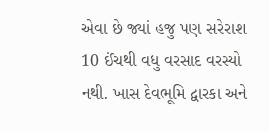એવા છે જ્યાં હજુ પણ સરેરાશ 10 ઈંચથી વધુ વરસાદ વરસ્યો નથી. ખાસ દેવભૂમિ દ્વારકા અને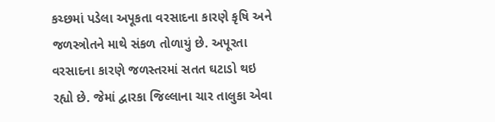કચ્છમાં પડેલા અપૂકતા વરસાદના કારણે કૃષિ અને જળસ્ત્રોતને માથે સંકળ તોળાયું છે. અપૂરતા વરસાદના કારણે જળસ્તરમાં સતત ઘટાડો થઇ રહ્યો છે. જેમાં દ્વારકા જિલ્લાના ચાર તાલુકા એવા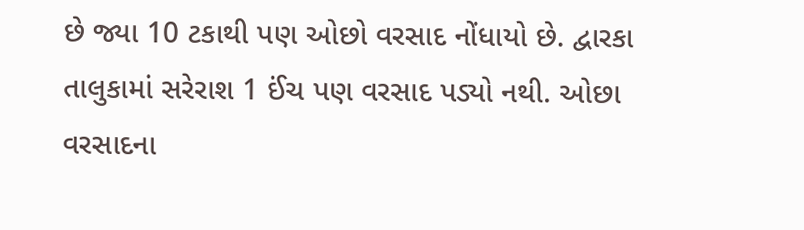છે જ્યા 10 ટકાથી પણ ઓછો વરસાદ નોંધાયો છે. દ્વારકા તાલુકામાં સરેરાશ 1 ઈંચ પણ વરસાદ પડ્યો નથી. ઓછા વરસાદના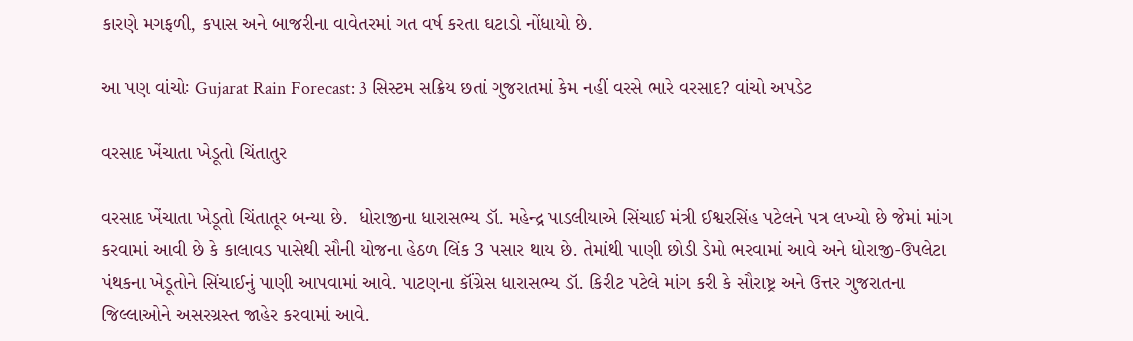કારણે મગફળી, કપાસ અને બાજરીના વાવેતરમાં ગત વર્ષ કરતા ઘટાડો નોંધાયો છે.

આ પણ વાંચોઃ Gujarat Rain Forecast: 3 સિસ્ટમ સક્રિય છતાં ગુજરાતમાં કેમ નહીં વરસે ભારે વરસાદ? વાંચો અપડેટ

વરસાદ ખેંચાતા ખેડૂતો ચિંતાતુર

વરસાદ ખેંચાતા ખેડૂતો ચિંતાતૂર બન્યા છે.  ધોરાજીના ધારાસભ્ય ડૉ. મહેન્દ્ર પાડલીયાએ સિંચાઈ મંત્રી ઈશ્વરસિંહ પટેલને પત્ર લખ્યો છે જેમાં માંગ કરવામાં આવી છે કે કાલાવડ પાસેથી સૌની યોજના હેઠળ લિંક 3 પસાર થાય છે. તેમાંથી પાણી છોડી ડેમો ભરવામાં આવે અને ધોરાજી-ઉપલેટા પંથકના ખેડૂતોને સિંચાઈનું પાણી આપવામાં આવે. પાટણના કૉંગ્રેસ ધારાસભ્ય ડૉ. કિરીટ પટેલે માંગ કરી કે સૌરાષ્ટ્ર અને ઉત્તર ગુજરાતના જિલ્લાઓને અસરગ્રસ્ત જાહેર કરવામાં આવે.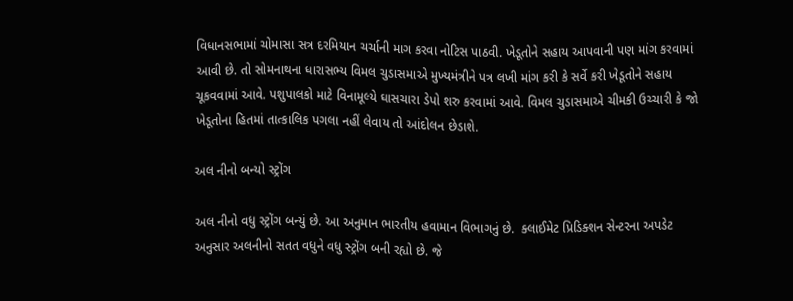વિધાનસભામાં ચોમાસા સત્ર દરમિયાન ચર્ચાની માગ કરવા નોટિસ પાઠવી. ખેડૂતોને સહાય આપવાની પણ માંગ કરવામાં આવી છે. તો સોમનાથના ધારાસભ્ય વિમલ ચુડાસમાએ મુખ્યમંત્રીને પત્ર લખી માંગ કરી કે સર્વે કરી ખેડૂતોને સહાય ચૂકવવામાં આવે. પશુપાલકો માટે વિનામૂલ્યે ઘાસચારા ડેપો શરુ કરવામાં આવે. વિમલ ચુડાસમાએ ચીમકી ઉચ્ચારી કે જો ખેડૂતોના હિતમાં તાત્કાલિક પગલા નહીં લેવાય તો આંદોલન છેડાશે.

અલ નીનો બન્યો સ્ટ્રોંગ

અલ નીનો વધુ સ્ટ્રોંગ બન્યું છે. આ અનુમાન ભારતીય હવામાન વિભાગનું છે.  ક્લાઈમેટ પ્રિડિક્શન સેન્ટરના અપડેટ અનુસાર અલનીનો સતત વધુને વધુ સ્ટ્રોંગ બની રહ્યો છે. જે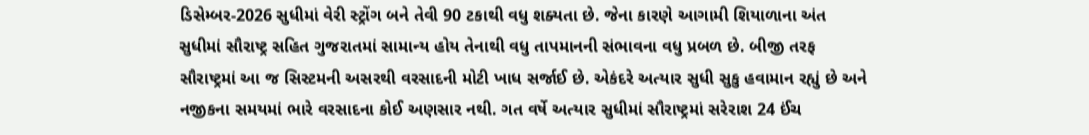ડિસેમ્બર-2026 સુધીમાં વેરી સ્ટ્રોંગ બને તેવી 90 ટકાથી વધુ શક્યતા છે. જેના કારણે આગામી શિયાળાના અંત સુધીમાં સૌરાષ્ટ્ર સહિત ગુજરાતમાં સામાન્ય હોય તેનાથી વધુ તાપમાનની સંભાવના વધુ પ્રબળ છે. બીજી તરફ સૌરાષ્ટ્રમાં આ જ સિસ્ટમની અસરથી વરસાદની મોટી ખાધ સર્જાઈ છે. એકંદરે અત્યાર સુધી સુકુ હવામાન રહ્યું છે અને નજીકના સમયમાં ભારે વરસાદના કોઈ અણસાર નથી. ગત વર્ષે અત્યાર સુધીમાં સૌરાષ્ટ્રમાં સરેરાશ 24 ઈંચ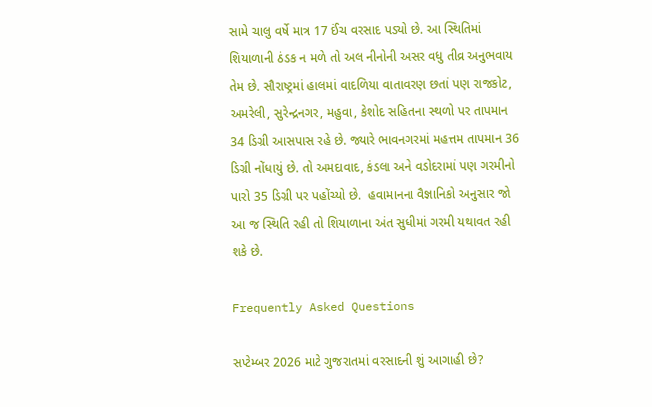સામે ચાલુ વર્ષે માત્ર 17 ઈંચ વરસાદ પડ્યો છે. આ સ્થિતિમાં શિયાળાની ઠંડક ન મળે તો અલ નીનોની અસર વધુ તીવ્ર અનુભવાય તેમ છે. સૌરાષ્ટ્રમાં હાલમાં વાદળિયા વાતાવરણ છતાં પણ રાજકોટ, અમરેલી, સુરેન્દ્રનગર, મહુવા, કેશોદ સહિતના સ્થળો પર તાપમાન 34 ડિગ્રી આસપાસ રહે છે. જ્યારે ભાવનગરમાં મહત્તમ તાપમાન 36 ડિગ્રી નોંધાયું છે. તો અમદાવાદ, કંડલા અને વડોદરામાં પણ ગરમીનો પારો 35 ડિગ્રી પર પહોંચ્યો છે.  હવામાનના વૈજ્ઞાનિકો અનુસાર જો આ જ સ્થિતિ રહી તો શિયાળાના અંત સુધીમાં ગરમી યથાવત રહી શકે છે.

Frequently Asked Questions

સપ્ટેમ્બર 2026 માટે ગુજરાતમાં વરસાદની શું આગાહી છે?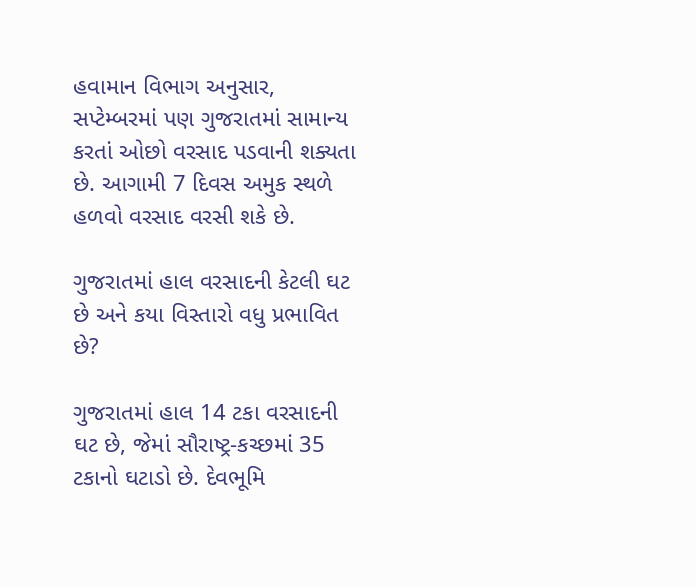હવામાન વિભાગ અનુસાર, સપ્ટેમ્બરમાં પણ ગુજરાતમાં સામાન્ય કરતાં ઓછો વરસાદ પડવાની શક્યતા છે. આગામી 7 દિવસ અમુક સ્થળે હળવો વરસાદ વરસી શકે છે.

ગુજરાતમાં હાલ વરસાદની કેટલી ઘટ છે અને કયા વિસ્તારો વધુ પ્રભાવિત છે?

ગુજરાતમાં હાલ 14 ટકા વરસાદની ઘટ છે, જેમાં સૌરાષ્ટ્ર-કચ્છમાં 35 ટકાનો ઘટાડો છે. દેવભૂમિ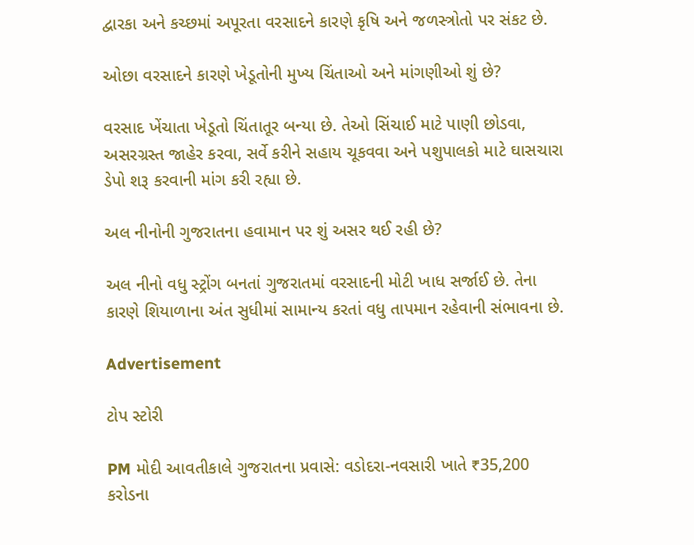દ્વારકા અને કચ્છમાં અપૂરતા વરસાદને કારણે કૃષિ અને જળસ્ત્રોતો પર સંકટ છે.

ઓછા વરસાદને કારણે ખેડૂતોની મુખ્ય ચિંતાઓ અને માંગણીઓ શું છે?

વરસાદ ખેંચાતા ખેડૂતો ચિંતાતૂર બન્યા છે. તેઓ સિંચાઈ માટે પાણી છોડવા, અસરગ્રસ્ત જાહેર કરવા, સર્વે કરીને સહાય ચૂકવવા અને પશુપાલકો માટે ઘાસચારા ડેપો શરૂ કરવાની માંગ કરી રહ્યા છે.

અલ નીનોની ગુજરાતના હવામાન પર શું અસર થઈ રહી છે?

અલ નીનો વધુ સ્ટ્રોંગ બનતાં ગુજરાતમાં વરસાદની મોટી ખાધ સર્જાઈ છે. તેના કારણે શિયાળાના અંત સુધીમાં સામાન્ય કરતાં વધુ તાપમાન રહેવાની સંભાવના છે.

Advertisement

ટોપ સ્ટોરી

PM મોદી આવતીકાલે ગુજરાતના પ્રવાસે: વડોદરા-નવસારી ખાતે ₹35,200 કરોડના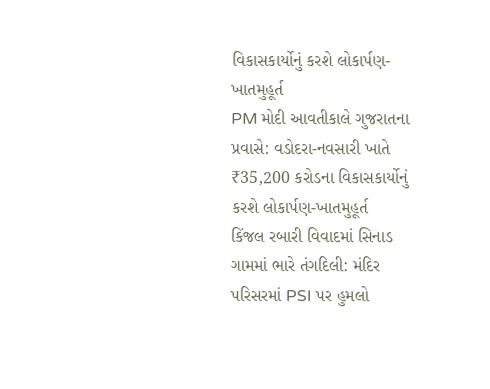વિકાસકાર્યોનું કરશે લોકાર્પણ-ખાતમુહૂર્ત
PM મોદી આવતીકાલે ગુજરાતના પ્રવાસે: વડોદરા-નવસારી ખાતે ₹35,200 કરોડના વિકાસકાર્યોનું કરશે લોકાર્પણ-ખાતમુહૂર્ત
કિંજલ રબારી વિવાદમાં સિનાડ ગામમાં ભારે તંગદિલી: મંદિર પરિસરમાં PSI પર હુમલો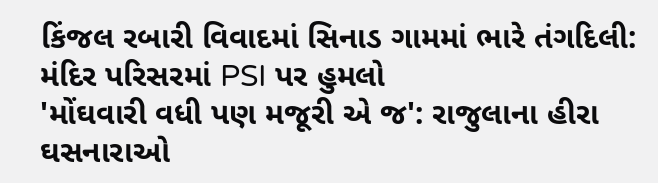કિંજલ રબારી વિવાદમાં સિનાડ ગામમાં ભારે તંગદિલી: મંદિર પરિસરમાં PSI પર હુમલો
'મોંઘવારી વધી પણ મજૂરી એ જ': રાજુલાના હીરા ઘસનારાઓ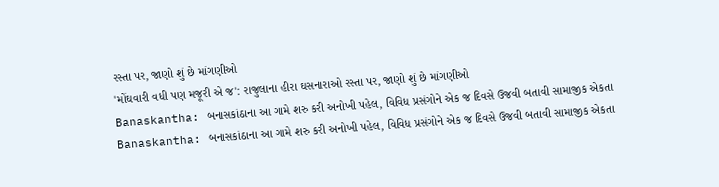રસ્તા પર, જાણો શું છે માંગણીઓ
'મોંઘવારી વધી પણ મજૂરી એ જ': રાજુલાના હીરા ઘસનારાઓ રસ્તા પર, જાણો શું છે માંગણીઓ
Banaskantha: બનાસકાંઠાના આ ગામે શરુ કરી અનોખી પહેલ, વિવિધ પ્રસંગોને એક જ દિવસે ઉજવી બતાવી સામાજીક એકતા
Banaskantha: બનાસકાંઠાના આ ગામે શરુ કરી અનોખી પહેલ, વિવિધ પ્રસંગોને એક જ દિવસે ઉજવી બતાવી સામાજીક એકતા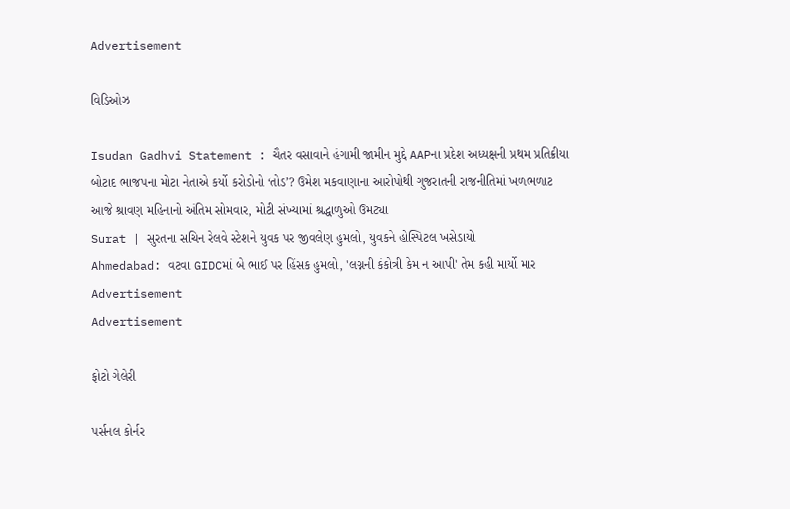Advertisement

વિડિઓઝ

Isudan Gadhvi Statement : ચૈતર વસાવાને હંગામી જામીન મુદ્દે AAPના પ્રદેશ અધ્યક્ષની પ્રથમ પ્રતિક્રીયા
બોટાદ ભાજપના મોટા નેતાએ કર્યો કરોડોનો ‘તોડ’? ઉમેશ મકવાણાના આરોપોથી ગુજરાતની રાજનીતિમાં ખળભળાટ
આજે શ્રાવણ મહિનાનો અંતિમ સોમવાર, મોટી સંખ્યામાં શ્રદ્ધાળુઓ ઉમટ્યા
Surat | સુરતના સચિન રેલવે સ્ટેશને યુવક પર જીવલેણ હુમલો, યુવકને હોસ્પિટલ ખસેડાયો
Ahmedabad: વટવા GIDCમાં બે ભાઈ પર હિંસક હુમલો, 'લગ્નની કંકોત્રી કેમ ન આપી' તેમ કહી માર્યો માર
Advertisement
Advertisement

ફોટો ગેલેરી

પર્સનલ કોર્નર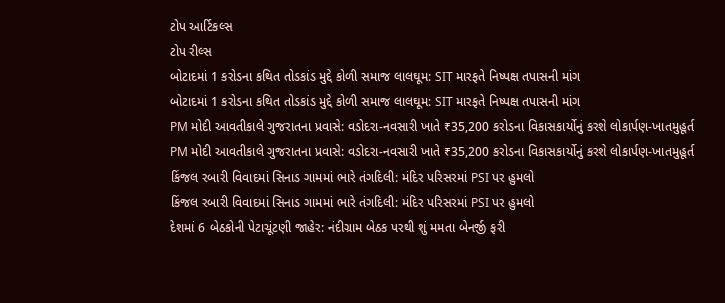ટોપ આર્ટિકલ્સ
ટોપ રીલ્સ
બોટાદમાં 1 કરોડના કથિત તોડકાંડ મુદ્દે કોળી સમાજ લાલઘૂમ: SIT મારફતે નિષ્પક્ષ તપાસની માંગ
બોટાદમાં 1 કરોડના કથિત તોડકાંડ મુદ્દે કોળી સમાજ લાલઘૂમ: SIT મારફતે નિષ્પક્ષ તપાસની માંગ
PM મોદી આવતીકાલે ગુજરાતના પ્રવાસે: વડોદરા-નવસારી ખાતે ₹35,200 કરોડના વિકાસકાર્યોનું કરશે લોકાર્પણ-ખાતમુહૂર્ત
PM મોદી આવતીકાલે ગુજરાતના પ્રવાસે: વડોદરા-નવસારી ખાતે ₹35,200 કરોડના વિકાસકાર્યોનું કરશે લોકાર્પણ-ખાતમુહૂર્ત
કિંજલ રબારી વિવાદમાં સિનાડ ગામમાં ભારે તંગદિલી: મંદિર પરિસરમાં PSI પર હુમલો
કિંજલ રબારી વિવાદમાં સિનાડ ગામમાં ભારે તંગદિલી: મંદિર પરિસરમાં PSI પર હુમલો
દેશમાં 6 બેઠકોની પેટાચૂંટણી જાહેર: નંદીગ્રામ બેઠક પરથી શું મમતા બેનર્જી ફરી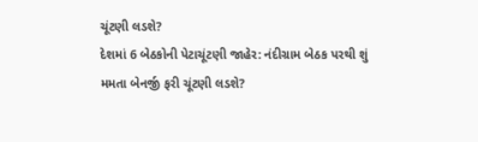ચૂંટણી લડશે?
દેશમાં 6 બેઠકોની પેટાચૂંટણી જાહેર: નંદીગ્રામ બેઠક પરથી શું મમતા બેનર્જી ફરી ચૂંટણી લડશે?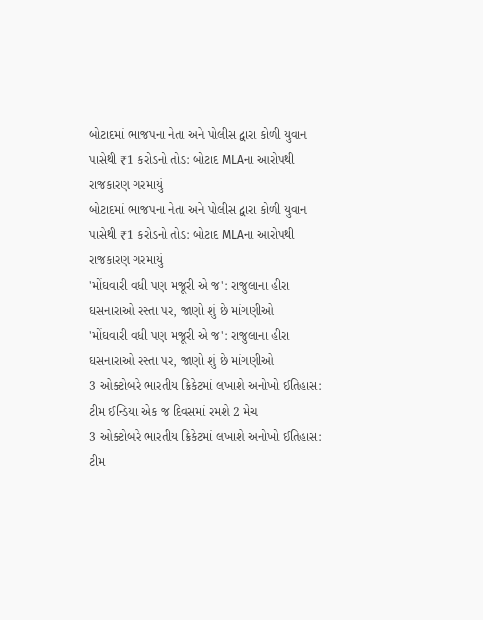બોટાદમાં ભાજપના નેતા અને પોલીસ દ્વારા કોળી યુવાન પાસેથી ₹1 કરોડનો તોડ: બોટાદ MLAના આરોપથી રાજકારણ ગરમાયું
બોટાદમાં ભાજપના નેતા અને પોલીસ દ્વારા કોળી યુવાન પાસેથી ₹1 કરોડનો તોડ: બોટાદ MLAના આરોપથી રાજકારણ ગરમાયું
'મોંઘવારી વધી પણ મજૂરી એ જ': રાજુલાના હીરા ઘસનારાઓ રસ્તા પર, જાણો શું છે માંગણીઓ
'મોંઘવારી વધી પણ મજૂરી એ જ': રાજુલાના હીરા ઘસનારાઓ રસ્તા પર, જાણો શું છે માંગણીઓ
3 ઓક્ટોબરે ભારતીય ક્રિકેટમાં લખાશે અનોખો ઈતિહાસ: ટીમ ઈન્ડિયા એક જ દિવસમાં રમશે 2 મેચ
3 ઓક્ટોબરે ભારતીય ક્રિકેટમાં લખાશે અનોખો ઈતિહાસ: ટીમ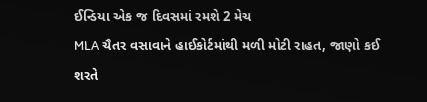ઈન્ડિયા એક જ દિવસમાં રમશે 2 મેચ
MLA ચૈતર વસાવાને હાઈકોર્ટમાંથી મળી મોટી રાહત, જાણો કઈ શરતે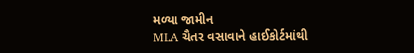મળ્યા જામીન
MLA ચૈતર વસાવાને હાઈકોર્ટમાંથી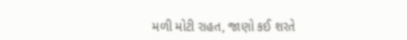મળી મોટી રાહત, જાણો કઈ શરતે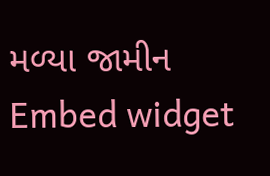મળ્યા જામીન
Embed widget